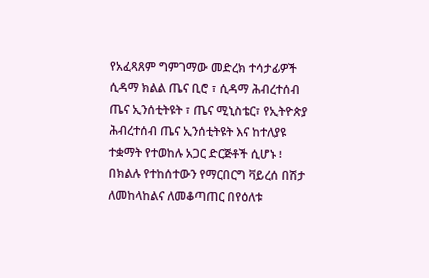የአፈጻጸም ግምገማው መድረክ ተሳታፊዎች ሲዳማ ክልል ጤና ቢሮ ፣ ሲዳማ ሕብረተሰብ ጤና ኢንሰቲትዩት ፣ ጤና ሚኒስቴር፣ የኢትዮጵያ ሕብረተሰብ ጤና ኢንሰቲትዩት እና ከተለያዩ ተቋማት የተወከሉ አጋር ድርጅቶች ሲሆኑ ፧ በክልሉ የተከሰተውን የማርበርግ ቫይረሰ በሽታ ለመከላከልና ለመቆጣጠር በየዕለቱ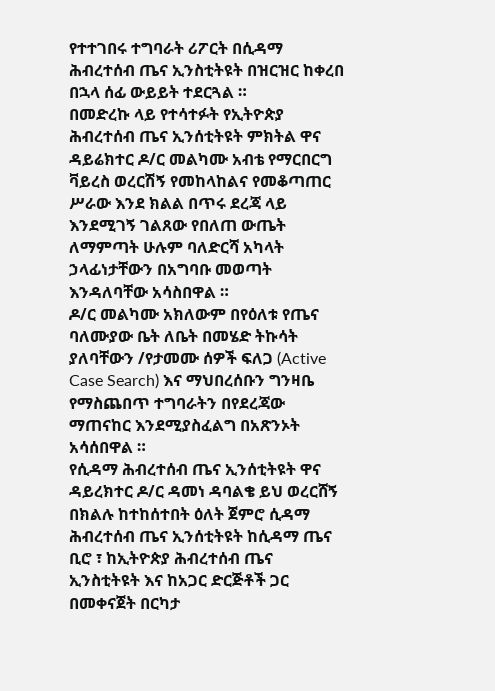የተተገበሩ ተግባራት ሪፖርት በሲዳማ ሕብረተሰብ ጤና ኢንስቲትዩት በዝርዝር ከቀረበ በኋላ ሰፊ ውይይት ተደርጓል ።
በመድረኩ ላይ የተሳተፉት የኢትዮጵያ ሕብረተሰብ ጤና ኢንሰቲትዩት ምክትል ዋና ዳይሬክተር ዶ/ር መልካሙ አብቴ የማርበርግ ቫይረስ ወረርሽኝ የመከላከልና የመቆጣጠር ሥራው እንደ ክልል በጥሩ ደረጃ ላይ እንደሚገኝ ገልጸው የበለጠ ውጤት ለማምጣት ሁሉም ባለድርሻ አካላት ኃላፊነታቸውን በአግባቡ መወጣት እንዳለባቸው አሳስበዋል ።
ዶ/ር መልካሙ አክለውም በየዕለቱ የጤና ባለሙያው ቤት ለቤት በመሄድ ትኩሳት ያለባቸውን /የታመሙ ሰዎች ፍለጋ (Active Case Search) እና ማህበረሰቡን ግንዛቤ የማስጨበጥ ተግባራትን በየደረጃው ማጠናከር እንደሚያስፈልግ በአጽንኦት አሳሰበዋል ።
የሲዳማ ሕብረተሰብ ጤና ኢንሰቲትዩት ዋና ዳይረክተር ዶ/ር ዳመነ ዳባልቄ ይህ ወረርሸኝ በክልሉ ከተከሰተበት ዕለት ጀምሮ ሲዳማ ሕብረተሰብ ጤና ኢንሰቲትዩት ከሲዳማ ጤና ቢሮ ፣ ከኢትዮጵያ ሕብረተሰብ ጤና ኢንስቲትዩት እና ከአጋር ድርጅቶች ጋር በመቀናጀት በርካታ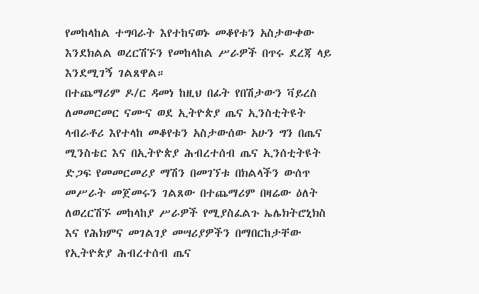የመከላከል ተግባራት እየተከናወኑ መቆየቱን አስታውቀው እንደክልል ወረርሽኙን የመከላከል ሥራዎች በጥሩ ደረጃ ላይ እንደሚገኝ ገልጸዋል።
በተጨማሪም ዶ/ር ዳመነ ከዚህ በፊት የበሽታውን ቫይረስ ለመመርመር ናሙና ወደ ኢትዮጵያ ጤና ኢንስቲትዩት ላብራቶሪ እየተላከ መቆየቱን አስታውሰው አሁን ግን በጤና ሚንስቴር እና በኢትዮጵያ ሕብረተሰብ ጤና ኢንሰቲትዩት ድጋፍ የመመርመሪያ ማሽን በመገኘቱ በክልላችን ውሰጥ መሥራት መጀመሩን ገልጸው በተጨማሪም በዛሬው ዕለት ለወረርሽኙ መከላከያ ሥራዎች የሚያስፈልጉ ኤሌክትሮኒክስ እና የሕክምና መገልገያ መሣሪያዎችን በማበርከታቸው የኢትዮጵያ ሕብረተሰብ ጤና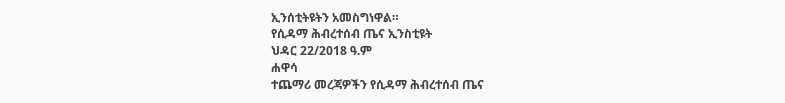ኢንሰቲትዩትን አመስግነዋል።
የሲዳማ ሕብረተሰብ ጤና ኢንስቲዩት
ህዳር 22/2018 ዓ.ም
ሐዋሳ
ተጨማሪ መረጃዎችን የሲዳማ ሕብረተሰብ ጤና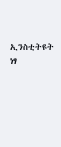ኢንስቲትዩት
ነፃ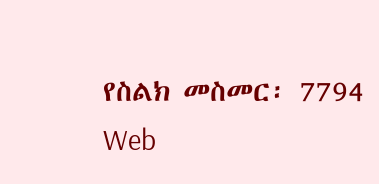የስልክ መስመር፡ 7794
Web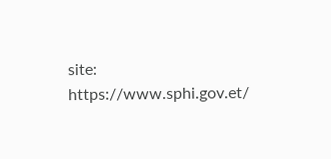site: https://www.sphi.gov.et/